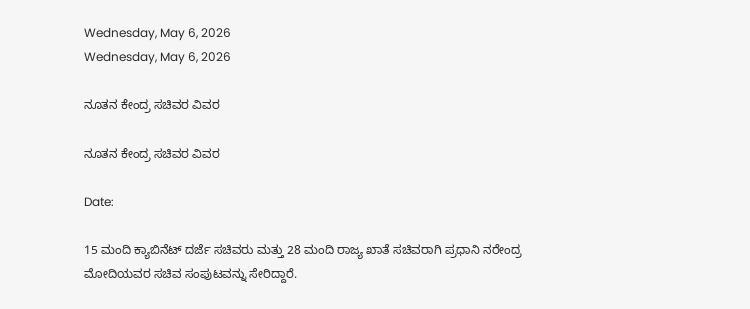Wednesday, May 6, 2026
Wednesday, May 6, 2026

ನೂತನ ಕೇಂದ್ರ ಸಚಿವರ ವಿವರ

ನೂತನ ಕೇಂದ್ರ ಸಚಿವರ ವಿವರ

Date:

15 ಮಂದಿ ಕ್ಯಾಬಿನೆಟ್ ದರ್ಜೆ ಸಚಿವರು ಮತ್ತು 28 ಮಂದಿ ರಾಜ್ಯ ಖಾತೆ ಸಚಿವರಾಗಿ ಪ್ರಧಾನಿ ನರೇಂದ್ರ ಮೋದಿಯವರ ಸಚಿವ ಸಂಪುಟವನ್ನು ಸೇರಿದ್ದಾರೆ.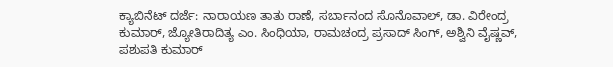ಕ್ಯಾಬಿನೆಟ್ ದರ್ಜೆ: ನಾರಾಯಣ ತಾತು ರಾಣೆ, ಸರ್ಬಾನಂದ ಸೊನೊವಾಲ್, ಡಾ. ವಿರೇಂದ್ರ ಕುಮಾರ್, ಜ್ಯೋತಿರಾದಿತ್ಯ ಎಂ. ಸಿಂಧಿಯಾ, ರಾಮಚಂದ್ರ ಪ್ರಸಾದ್ ಸಿಂಗ್, ಅಶ್ವಿನಿ ವೈಷ್ಣವ್, ಪಶುಪತಿ ಕುಮಾರ್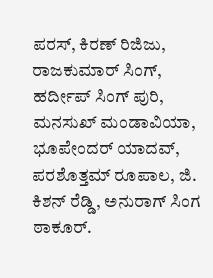ಪರಸ್, ಕಿರಣ್ ರಿಜಿಜು, ರಾಜಕುಮಾರ್ ಸಿಂಗ್, ಹರ್ದೀಪ್ ಸಿಂಗ್ ಪುರಿ, ಮನಸುಖ್ ಮಂಡಾವಿಯಾ, ಭೂಪೇಂದರ್ ಯಾದವ್, ಪರಶೊತ್ತಮ್ ರೂಪಾಲ, ಜಿ. ಕಿಶನ್ ರೆಡ್ಡಿ, ಅನುರಾಗ್ ಸಿಂಗ ಠಾಕೂರ್.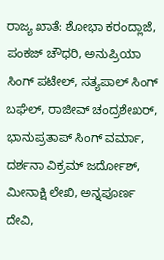ರಾಜ್ಯ ಖಾತೆ: ಶೋಭಾ ಕರಂದ್ಲಾಜೆ, ಪಂಕಜ್ ಚೌಧರಿ, ಅನುಪ್ರಿಯಾ ಸಿಂಗ್ ಪಟೇಲ್, ಸತ್ಯಪಾಲ್ ಸಿಂಗ್ ಬಘೆಲ್, ರಾಜೀವ್ ಚಂದ್ರಶೇಖರ್, ಭಾನುಪ್ರತಾಪ್ ಸಿಂಗ್ ವರ್ಮಾ, ದರ್ಶನಾ ವಿಕ್ರಮ್ ಜರ್ದೋಶ್, ಮೀನಾಕ್ಷಿ ಲೇಖಿ, ಅನ್ನಪೂರ್ಣ ದೇವಿ,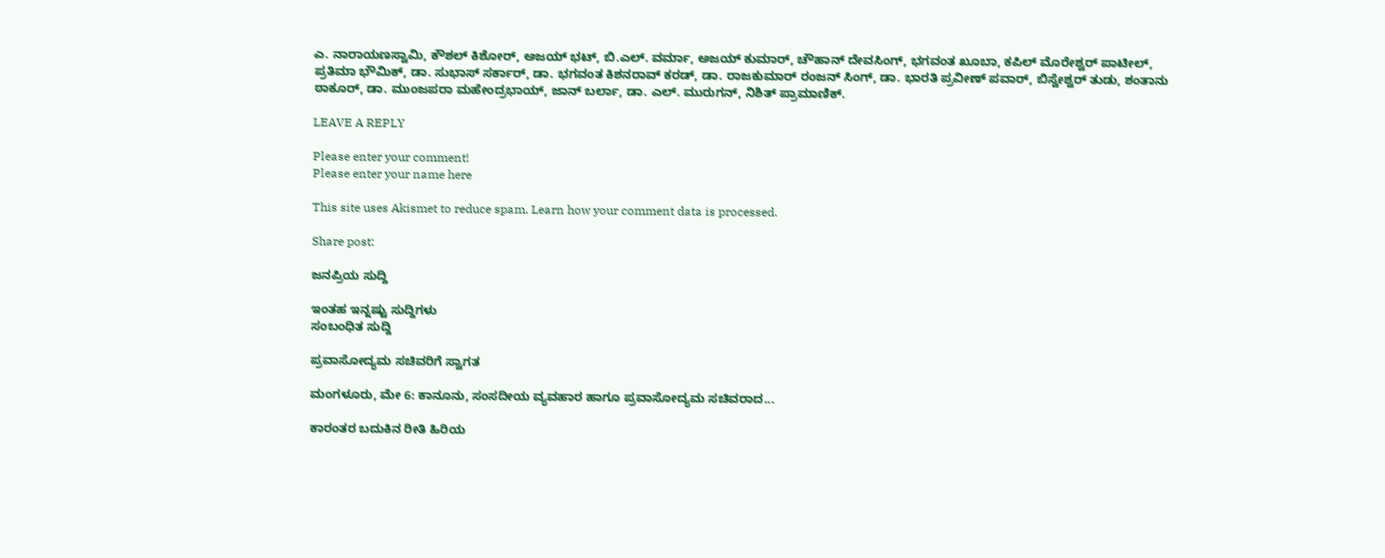ಎ. ನಾರಾಯಣಸ್ವಾಮಿ, ಕೌಶಲ್ ಕಿಶೋರ್, ಅಜಯ್ ಭಟ್, ಬಿ.ಎಲ್. ವರ್ಮಾ, ಅಜಯ್ ಕುಮಾರ್, ಚೌಹಾನ್ ದೇವಸಿಂಗ್, ಭಗವಂತ ಖೂಬಾ, ಕಪಿಲ್ ಮೊರೇಶ್ವರ್ ಪಾಟೀಲ್, ಪ್ರತಿಮಾ ಭೌಮಿಕ್, ಡಾ. ಸುಭಾಸ್ ಸರ್ಕಾರ್, ಡಾ. ಭಗವಂತ ಕಿಶನರಾವ್ ಕರಡ್, ಡಾ. ರಾಜಕುಮಾರ್ ರಂಜನ್ ಸಿಂಗ್, ಡಾ. ಭಾರತಿ ಪ್ರವೀಣ್ ಪವಾರ್, ಬಿಸ್ವೇಶ್ವರ್ ತುಡು, ಶಂತಾನು ಠಾಕೂರ್, ಡಾ. ಮುಂಜಪರಾ ಮಹೇಂದ್ರಭಾಯ್, ಜಾನ್ ಬರ್ಲಾ, ಡಾ. ಎಲ್. ಮುರುಗನ್, ನಿಶಿತ್ ಪ್ರಾಮಾಣಿಕ್.

LEAVE A REPLY

Please enter your comment!
Please enter your name here

This site uses Akismet to reduce spam. Learn how your comment data is processed.

Share post:

ಜನಪ್ರಿಯ ಸುದ್ದಿ

ಇಂತಹ ಇನ್ನಷ್ಟು ಸುದ್ದಿಗಳು
ಸಂಬಂಧಿತ ಸುದ್ದಿ

ಪ್ರವಾಸೋದ್ಯಮ ಸಚಿವರಿಗೆ ಸ್ವಾಗತ

ಮಂಗಳೂರು, ಮೇ 6: ಕಾನೂನು, ಸಂಸದೀಯ ವ್ಯವಹಾರ ಹಾಗೂ ಪ್ರವಾಸೋದ್ಯಮ ಸಚಿವರಾದ...

ಕಾರಂತರ ಬದುಕಿನ ರೀತಿ ಹಿರಿಯ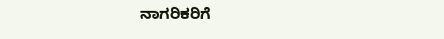ನಾಗರಿಕರಿಗೆ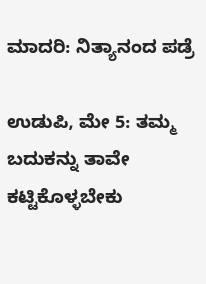ಮಾದರಿ: ನಿತ್ಯಾನಂದ ಪಡ್ರೆ

ಉಡುಪಿ, ಮೇ 5: ತಮ್ಮ ಬದುಕನ್ನು ತಾವೇ ಕಟ್ಟಿಕೊಳ್ಳಬೇಕು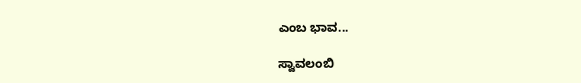ಎಂಬ ಭಾವ...

ಸ್ವಾವಲಂಬಿ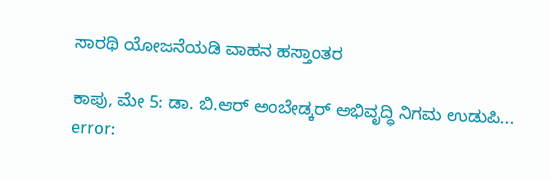ಸಾರಥಿ ಯೋಜನೆಯಡಿ ವಾಹನ ಹಸ್ತಾಂತರ

ಕಾಪು, ಮೇ 5: ಡಾ. ಬಿ.ಆರ್ ಅಂಬೇಡ್ಕರ್ ಅಭಿವೃದ್ಧಿ ನಿಗಮ ಉಡುಪಿ...
error: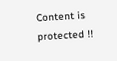Content is protected !!